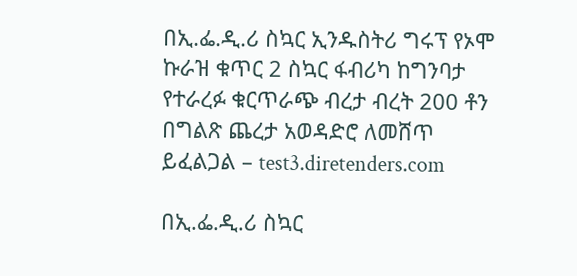በኢ.ፌ.ዲ.ሪ ስኳር ኢንዱስትሪ ግሩፕ የኦሞ ኩራዝ ቁጥር 2 ስኳር ፋብሪካ ከግንባታ የተራረፉ ቁርጥራጭ ብረታ ብረት 200 ቶን በግልጽ ጨረታ አወዳድሮ ለመሸጥ ይፈልጋል – test3.diretenders.com

በኢ.ፌ.ዲ.ሪ ስኳር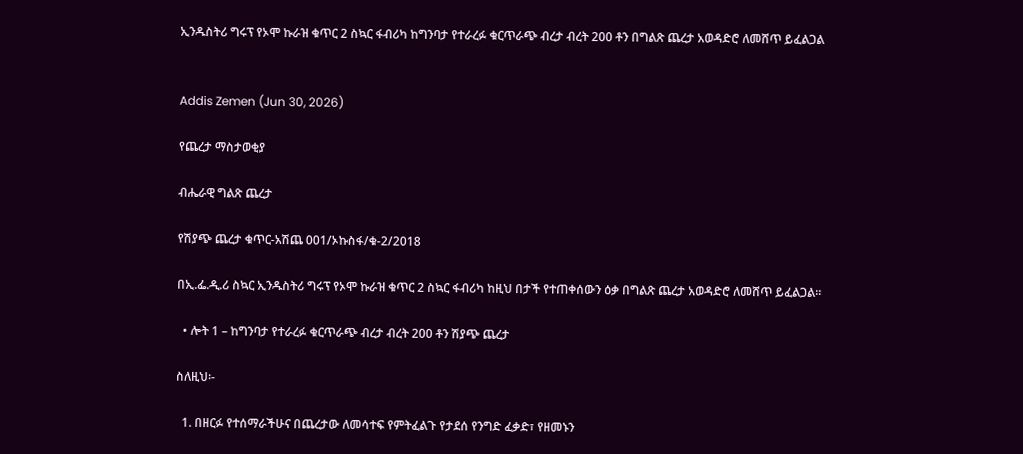ኢንዱስትሪ ግሩፕ የኦሞ ኩራዝ ቁጥር 2 ስኳር ፋብሪካ ከግንባታ የተራረፉ ቁርጥራጭ ብረታ ብረት 200 ቶን በግልጽ ጨረታ አወዳድሮ ለመሸጥ ይፈልጋል


Addis Zemen (Jun 30, 2026)

የጨረታ ማስታወቂያ

ብሔራዊ ግልጽ ጨረታ

የሽያጭ ጨረታ ቁጥር-አሽጨ 001/ኦኩስፋ/ቁ-2/2018

በኢ.ፌ.ዲ.ሪ ስኳር ኢንዱስትሪ ግሩፕ የኦሞ ኩራዝ ቁጥር 2 ስኳር ፋብሪካ ከዚህ በታች የተጠቀሰውን ዕቃ በግልጽ ጨረታ አወዳድሮ ለመሸጥ ይፈልጋል።

  • ሎት 1 – ከግንባታ የተራረፉ ቁርጥራጭ ብረታ ብረት 200 ቶን ሽያጭ ጨረታ

ስለዚህ፡-

  1. በዘርፉ የተሰማራችሁና በጨረታው ለመሳተፍ የምትፈልጉ የታደሰ የንግድ ፈቃድ፣ የዘመኑን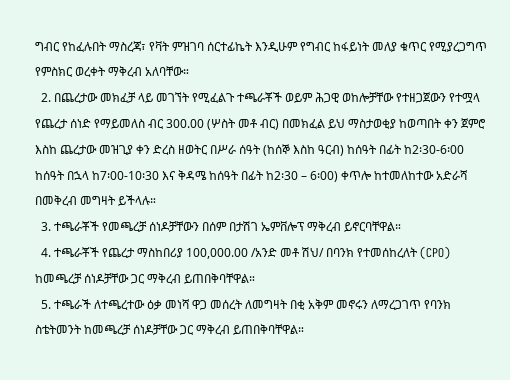ግብር የከፈሉበት ማስረጃ፣ የቫት ምዝገባ ሰርተፊኬት እንዲሁም የግብር ከፋይነት መለያ ቁጥር የሚያረጋግጥ የምስክር ወረቀት ማቅረብ አለባቸው።
  2. በጨረታው መክፈቻ ላይ መገኘት የሚፈልጉ ተጫራቾች ወይም ሕጋዊ ወከሎቻቸው የተዘጋጀውን የተሟላ የጨረታ ሰነድ የማይመለስ ብር 300.00 (ሦስት መቶ ብር) በመክፈል ይህ ማስታወቂያ ከወጣበት ቀን ጀምሮ እስከ ጨረታው መዝጊያ ቀን ድረስ ዘወትር በሥራ ሰዓት (ከሰኞ እስከ ዓርብ) ከሰዓት በፊት ከ2፡30-6፡00 ከሰዓት በኋላ ከ7፡00-10፡30 እና ቅዳሜ ከሰዓት በፊት ከ2፡30 – 6፡00) ቀጥሎ ከተመለከተው አድራሻ በመቅረብ መግዛት ይችላሉ።
  3. ተጫራቾች የመጫረቻ ሰነዶቻቸውን በሰም በታሽገ ኤምቨሎፕ ማቅረብ ይኖርባቸዋል።
  4. ተጫራቾች የጨረታ ማስከበሪያ 100,000.00 /አንድ መቶ ሽህ/ በባንክ የተመሰከረለት (CPO) ከመጫረቻ ሰነዶቻቸው ጋር ማቅረብ ይጠበቅባቸዋል።
  5. ተጫራች ለተጫረተው ዕቃ መነሻ ዋጋ መሰረት ለመግዛት በቂ አቅም መኖሩን ለማረጋገጥ የባንክ ስቴትመንት ከመጫረቻ ሰነዶቻቸው ጋር ማቅረብ ይጠበቅባቸዋል።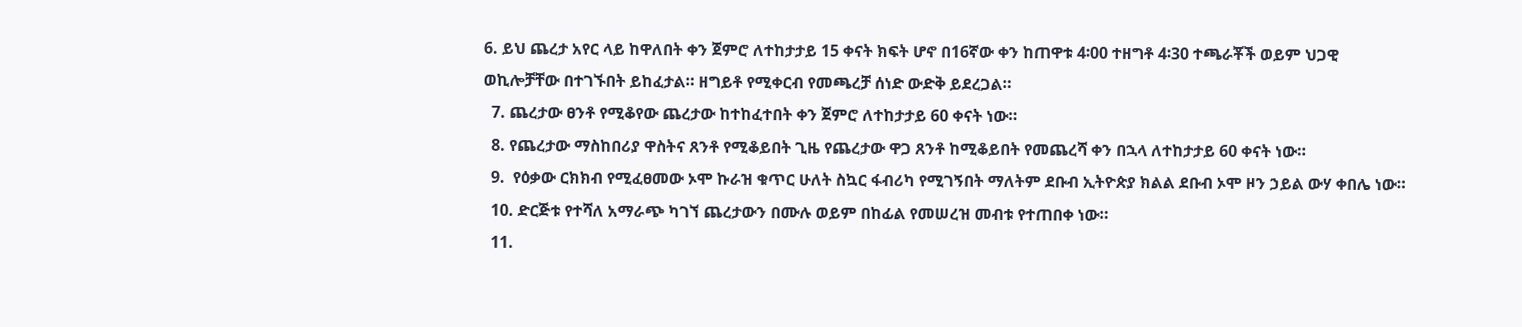6. ይህ ጨረታ አየር ላይ ከዋለበት ቀን ጀምሮ ለተከታታይ 15 ቀናት ክፍት ሆኖ በ16ኛው ቀን ከጠዋቱ 4፡00 ተዘግቶ 4፡30 ተጫራቾች ወይም ህጋዊ ወኪሎቻቸው በተገኙበት ይከፈታል። ዘግይቶ የሚቀርብ የመጫረቻ ሰነድ ውድቅ ይደረጋል።
  7. ጨረታው ፀንቶ የሚቆየው ጨረታው ከተከፈተበት ቀን ጀምሮ ለተከታታይ 60 ቀናት ነው።
  8. የጨረታው ማስከበሪያ ዋስትና ጸንቶ የሚቆይበት ጊዜ የጨረታው ዋጋ ጸንቶ ከሚቆይበት የመጨረሻ ቀን በኋላ ለተከታታይ 60 ቀናት ነው።
  9.  የዕቃው ርክክብ የሚፈፀመው ኦሞ ኩራዝ ቁጥር ሁለት ስኳር ፋብሪካ የሚገኝበት ማለትም ደቡብ ኢትዮጵያ ክልል ደቡብ ኦሞ ዞን ኃይል ውሃ ቀበሌ ነው።
  10. ድርጅቱ የተሻለ አማራጭ ካገኘ ጨረታውን በሙሉ ወይም በከፊል የመሠረዝ መብቱ የተጠበቀ ነው።
  11.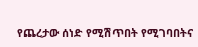የጨረታው ሰነድ የሚሽጥበት የሚገባበትና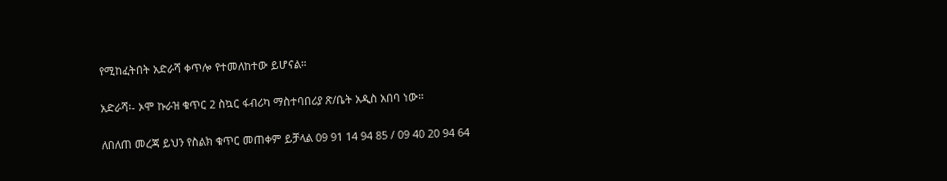የሚከፈትበት አድራሻ ቀጥሎ የተመለከተው ይሆናል።

አድራሻ፡- ኦሞ ኩራዝ ቁጥር 2 ስኳር ፋብሪካ ማስተባበሪያ ጽ/ቤት አዲስ አበባ ነው።

ለበለጠ መረጃ ይህን የስልክ ቁጥር መጠቀም ይቻላል 09 91 14 94 85 / 09 40 20 94 64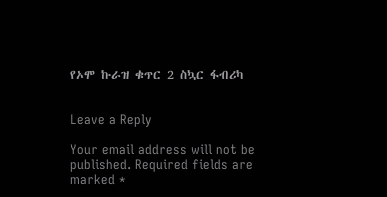የኦሞ ኩራዝ ቁጥር 2 ስኳር ፋብሪካ


Leave a Reply

Your email address will not be published. Required fields are marked *